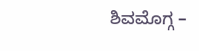ಶಿವಮೊಗ್ಗ –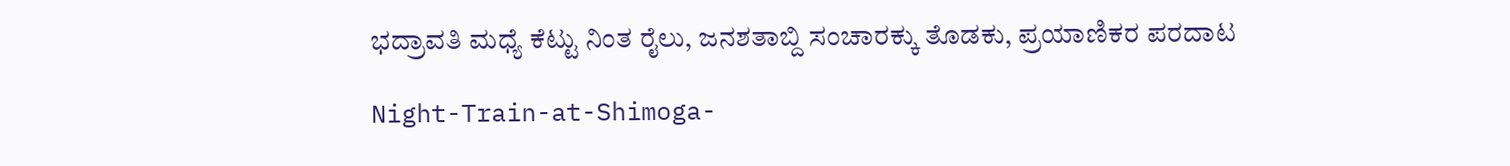ಭದ್ರಾವತಿ ಮಧ್ಯೆ ಕೆಟ್ಟು ನಿಂತ ರೈಲು, ಜನಶತಾಬ್ದಿ ಸಂಚಾರಕ್ಕು ತೊಡಕು, ಪ್ರಯಾಣಿಕರ ಪರದಾಟ

Night-Train-at-Shimoga-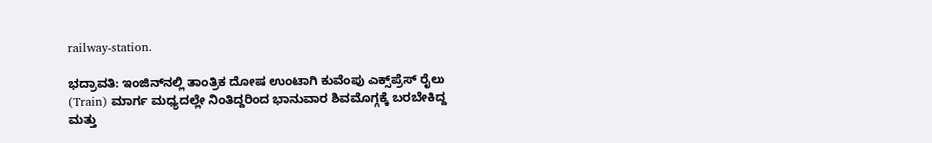railway-station.

ಭದ್ರಾವತಿ: ಇಂಜಿನ್‌ನಲ್ಲಿ ತಾಂತ್ರಿಕ ದೋಷ ಉಂಟಾಗಿ ಕುವೆಂಪು ಎಕ್ಸ್‌ಪ್ರೆಸ್‌ ರೈಲು (Train) ಮಾರ್ಗ ಮಧ್ಯದಲ್ಲೇ ನಿಂತಿದ್ದರಿಂದ ಭಾನುವಾರ ಶಿವಮೊಗ್ಗಕ್ಕೆ ಬರಬೇಕಿದ್ದ ಮತ್ತು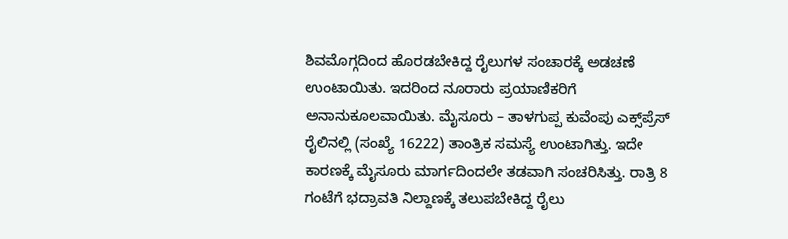ಶಿವಮೊಗ್ಗದಿಂದ ಹೊರಡಬೇಕಿದ್ದ ರೈಲುಗಳ ಸಂಚಾರಕ್ಕೆ ಅಡಚಣೆ  ಉಂಟಾಯಿತು. ಇದರಿಂದ ನೂರಾರು ಪ್ರಯಾಣಿಕರಿಗೆ ಅನಾನುಕೂಲವಾಯಿತು. ಮೈಸೂರು – ತಾಳಗುಪ್ಪ ಕುವೆಂಪು ಎಕ್ಸ್‌ಪ್ರೆಸ್‌ ರೈಲಿನಲ್ಲಿ (ಸಂಖ್ಯೆ 16222) ತಾಂತ್ರಿಕ ಸಮಸ್ಯೆ ಉಂಟಾಗಿತ್ತು. ಇದೇ ಕಾರಣಕ್ಕೆ ಮೈಸೂರು ಮಾರ್ಗದಿಂದಲೇ ತಡವಾಗಿ ಸಂಚರಿಸಿತ್ತು. ರಾತ್ರಿ 8 ಗಂಟೆಗೆ ಭದ್ರಾವತಿ ನಿಲ್ದಾಣಕ್ಕೆ ತಲುಪಬೇಕಿದ್ದ ರೈಲು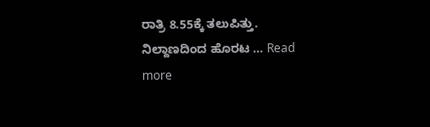ರಾತ್ರಿ 8.55ಕ್ಕೆ ತಲುಪಿತ್ತು. ನಿಲ್ದಾಣದಿಂದ ಹೊರಟ … Read more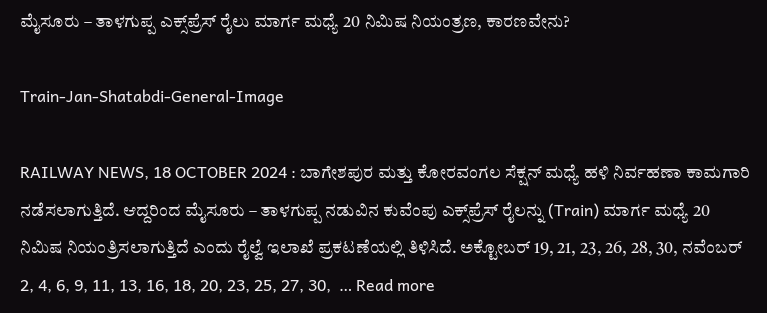ಮೈಸೂರು – ತಾಳಗುಪ್ಪ ಎಕ್ಸ್‌ಪ್ರೆಸ್‌ ರೈಲು ಮಾರ್ಗ ಮಧ್ಯೆ 20 ನಿಮಿಷ ನಿಯಂತ್ರಣ, ಕಾರಣವೇನು?

Train-Jan-Shatabdi-General-Image

RAILWAY NEWS, 18 OCTOBER 2024 : ಬಾಗೇಶಪುರ ಮತ್ತು ಕೋರವಂಗಲ ಸೆಕ್ಷನ್‌ ಮಧ್ಯೆ ಹಳಿ ನಿರ್ವಹಣಾ ಕಾಮಗಾರಿ ನಡೆಸಲಾಗುತ್ತಿದೆ. ಆದ್ದರಿಂದ ಮೈಸೂರು – ತಾಳಗುಪ್ಪ ನಡುವಿನ ಕುವೆಂಪು ಎಕ್ಸ್‌ಪ್ರೆಸ್‌ ರೈಲನ್ನು (Train) ಮಾರ್ಗ ಮಧ್ಯೆ 20 ನಿಮಿಷ ನಿಯಂತ್ರಿಸಲಾಗುತ್ತಿದೆ ಎಂದು ರೈಲ್ವೆ ಇಲಾಖೆ ಪ್ರಕಟಣೆಯಲ್ಲಿ ತಿಳಿಸಿದೆ. ಅಕ್ಟೋಬರ್ 19, 21, 23, 26, 28, 30, ನವೆಂಬರ್ 2, 4, 6, 9, 11, 13, 16, 18, 20, 23, 25, 27, 30,  … Read more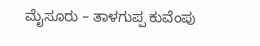ಮೈಸೂರು – ತಾಳಗುಪ್ಪ ಕುವೆಂಪು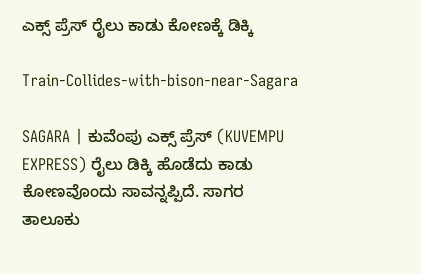ಎಕ್ಸ್ ಪ್ರೆಸ್ ರೈಲು ಕಾಡು ಕೋಣಕ್ಕೆ ಡಿಕ್ಕಿ

Train-Collides-with-bison-near-Sagara

SAGARA | ಕುವೆಂಪು ಎಕ್ಸ್ ಪ್ರೆಸ್ (KUVEMPU EXPRESS) ರೈಲು ಡಿಕ್ಕಿ ಹೊಡೆದು ಕಾಡು ಕೋಣವೊಂದು ಸಾವನ್ನಪ್ಪಿದೆ. ಸಾಗರ ತಾಲೂಕು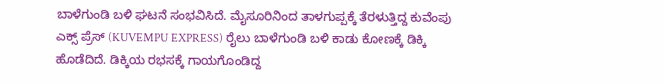ಬಾಳೆಗುಂಡಿ ಬಳಿ ಘಟನೆ ಸಂಭವಿಸಿದೆ. ಮೈಸೂರಿನಿಂದ ತಾಳಗುಪ್ಪಕ್ಕೆ ತೆರಳುತ್ತಿದ್ದ ಕುವೆಂಪು ಎಕ್ಸ್ ಪ್ರೆಸ್ (KUVEMPU EXPRESS) ರೈಲು ಬಾಳೆಗುಂಡಿ ಬಳಿ ಕಾಡು ಕೋಣಕ್ಕೆ ಡಿಕ್ಕಿ ಹೊಡೆದಿದೆ. ಡಿಕ್ಕಿಯ ರಭಸಕ್ಕೆ ಗಾಯಗೊಂಡಿದ್ದ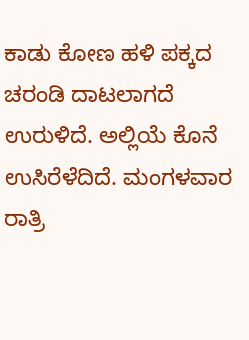ಕಾಡು ಕೋಣ ಹಳಿ ಪಕ್ಕದ ಚರಂಡಿ ದಾಟಲಾಗದೆ ಉರುಳಿದೆ. ಅಲ್ಲಿಯೆ ಕೊನೆ ಉಸಿರೆಳೆದಿದೆ. ಮಂಗಳವಾರ ರಾತ್ರಿ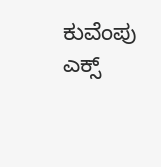ಕುವೆಂಪು ಎಕ್ಸ್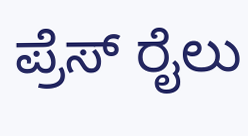ಪ್ರೆಸ್ ರೈಲು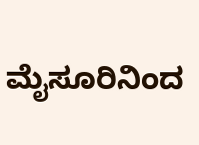ಮೈಸೂರಿನಿಂದ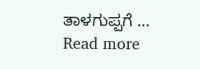ತಾಳಗುಪ್ಪಗೆ … Read more